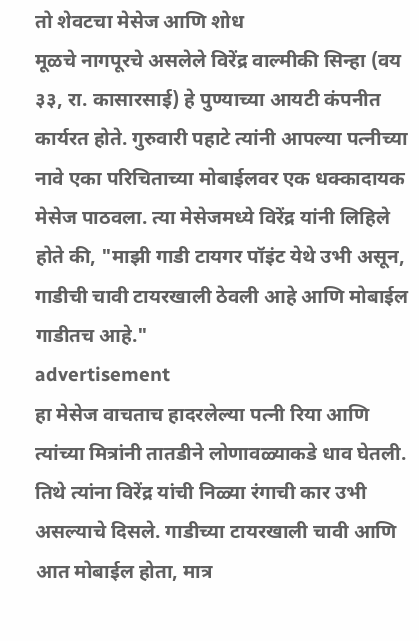तो शेवटचा मेसेज आणि शोध
मूळचे नागपूरचे असलेले विरेंद्र वाल्मीकी सिन्हा (वय ३३, रा. कासारसाई) हे पुण्याच्या आयटी कंपनीत कार्यरत होते. गुरुवारी पहाटे त्यांनी आपल्या पत्नीच्या नावे एका परिचिताच्या मोबाईलवर एक धक्कादायक मेसेज पाठवला. त्या मेसेजमध्ये विरेंद्र यांनी लिहिले होते की, "माझी गाडी टायगर पॉइंट येथे उभी असून, गाडीची चावी टायरखाली ठेवली आहे आणि मोबाईल गाडीतच आहे."
advertisement
हा मेसेज वाचताच हादरलेल्या पत्नी रिया आणि त्यांच्या मित्रांनी तातडीने लोणावळ्याकडे धाव घेतली. तिथे त्यांना विरेंद्र यांची निळ्या रंगाची कार उभी असल्याचे दिसले. गाडीच्या टायरखाली चावी आणि आत मोबाईल होता, मात्र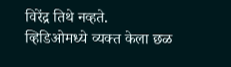विरेंद्र तिथे नव्हते.
व्हिडिओमध्ये व्यक्त केला छळ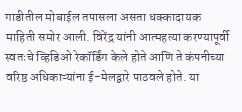गाडीतील मोबाईल तपासला असता धक्कादायक माहिती समोर आली. विरेंद्र यांनी आत्महत्या करण्यापूर्वी स्वतःचे व्हिडिओ रेकॉर्डिंग केले होते आणि ते कंपनीच्या वरिष्ठ अधिकाऱ्यांना ई-मेलद्वारे पाठवले होते. या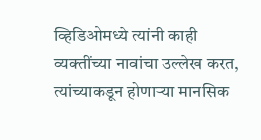व्हिडिओमध्ये त्यांनी काही व्यक्तींच्या नावांचा उल्लेख करत, त्यांच्याकडून होणाऱ्या मानसिक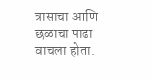त्रासाचा आणि छळाचा पाढा वाचला होता.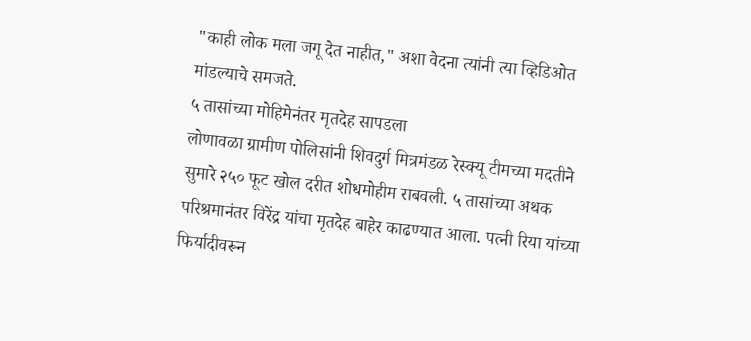"काही लोक मला जगू देत नाहीत," अशा वेदना त्यांनी त्या व्हिडिओत मांडल्याचे समजते.
५ तासांच्या मोहिमेनंतर मृतदेह सापडला
लोणावळा ग्रामीण पोलिसांनी शिवदुर्ग मित्रमंडळ रेस्क्यू टीमच्या मदतीने सुमारे २५० फूट खोल दरीत शोधमोहीम राबवली. ५ तासांच्या अथक परिश्रमानंतर विरेंद्र यांचा मृतदेह बाहेर काढण्यात आला. पत्नी रिया यांच्या फिर्यादीवरून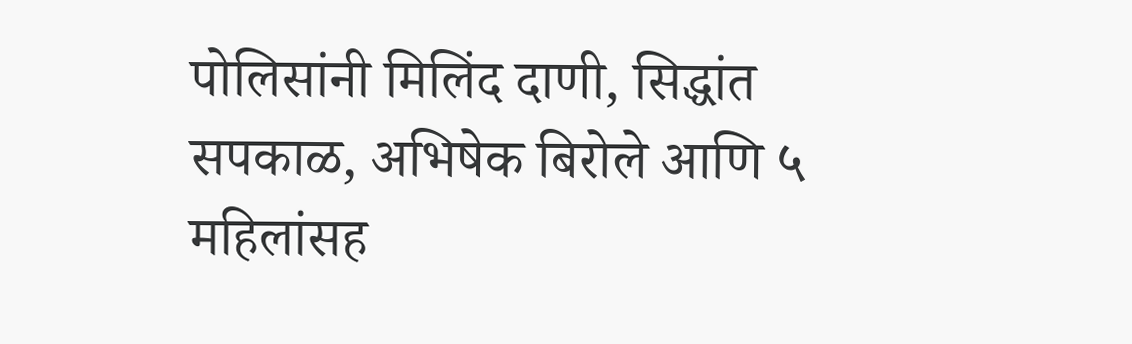पोलिसांनी मिलिंद दाणी, सिद्धांत सपकाळ, अभिषेक बिरोले आणि ५ महिलांसह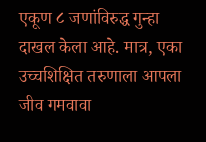एकूण ८ जणांविरुद्ध गुन्हा दाखल केला आहे. मात्र, एका उच्चशिक्षित तरुणाला आपला जीव गमवावा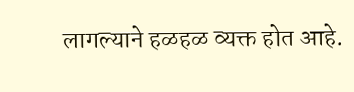लागल्याने हळहळ व्यक्त होत आहे.